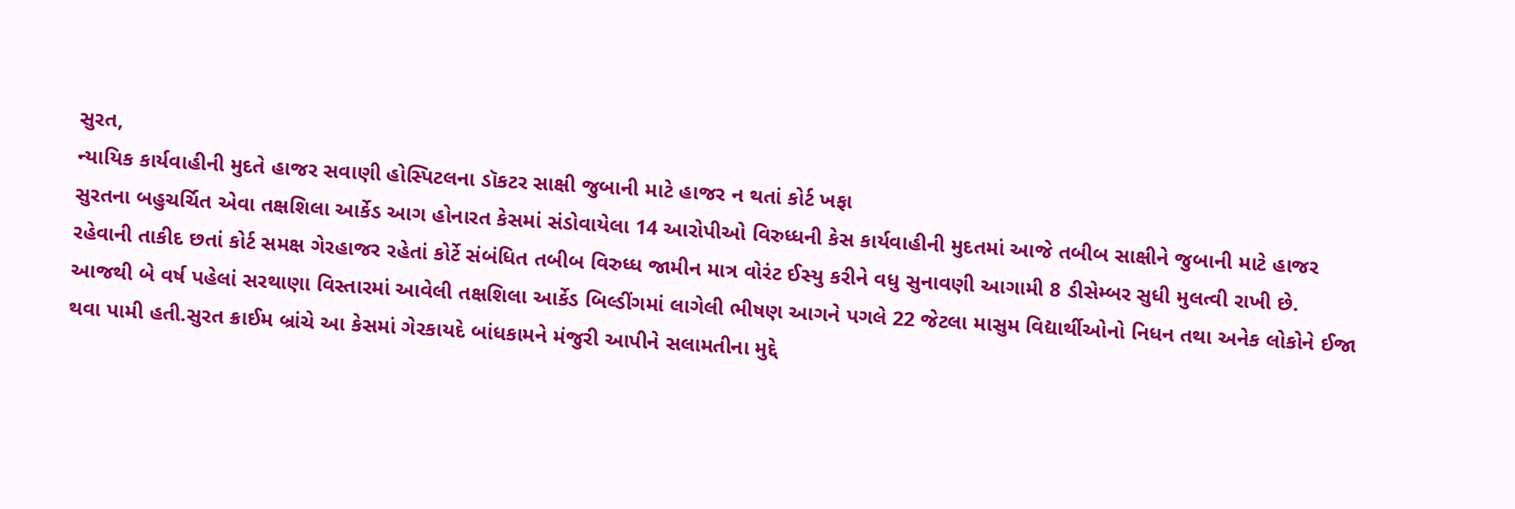સુરત,
ન્યાયિક કાર્યવાહીની મુદતે હાજર સવાણી હોસ્પિટલના ડૉકટર સાક્ષી જુબાની માટે હાજર ન થતાં કોર્ટ ખફા
સુરતના બહુચર્ચિત એવા તક્ષશિલા આર્કેડ આગ હોનારત કેસમાં સંડોવાયેલા 14 આરોપીઓ વિરુધ્ધની કેસ કાર્યવાહીની મુદતમાં આજે તબીબ સાક્ષીને જુબાની માટે હાજર રહેવાની તાકીદ છતાં કોર્ટ સમક્ષ ગેરહાજર રહેતાં કોર્ટે સંબંધિત તબીબ વિરુધ્ધ જામીન માત્ર વોરંટ ઈસ્યુ કરીને વધુ સુનાવણી આગામી 8 ડીસેમ્બર સુધી મુલત્વી રાખી છે.
આજથી બે વર્ષ પહેલાં સરથાણા વિસ્તારમાં આવેલી તક્ષશિલા આર્કેડ બિલ્ડીંગમાં લાગેલી ભીષણ આગને પગલે 22 જેટલા માસુમ વિદ્યાર્થીઓનો નિધન તથા અનેક લોકોને ઈજા થવા પામી હતી.સુરત ક્રાઈમ બ્રાંચે આ કેસમાં ગેરકાયદે બાંધકામને મંજુરી આપીને સલામતીના મુદ્દે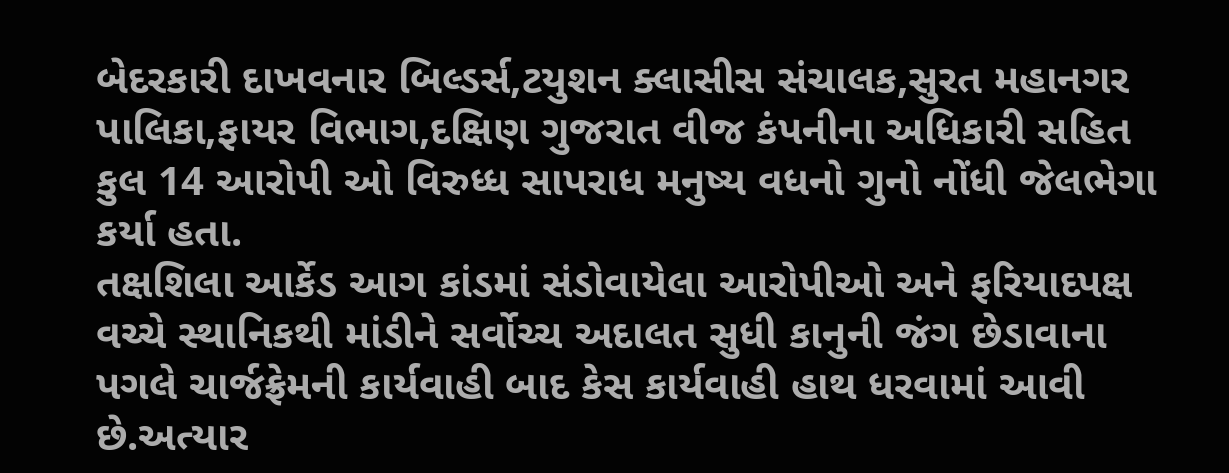બેદરકારી દાખવનાર બિલ્ડર્સ,ટયુશન ક્લાસીસ સંચાલક,સુરત મહાનગર પાલિકા,ફાયર વિભાગ,દક્ષિણ ગુજરાત વીજ કંપનીના અધિકારી સહિત કુલ 14 આરોપી ઓ વિરુધ્ધ સાપરાધ મનુષ્ય વધનો ગુનો નોંધી જેલભેગા કર્યા હતા.
તક્ષશિલા આર્કેડ આગ કાંડમાં સંડોવાયેલા આરોપીઓ અને ફરિયાદપક્ષ વચ્ચે સ્થાનિકથી માંડીને સર્વોચ્ચ અદાલત સુધી કાનુની જંગ છેડાવાના પગલે ચાર્જફ્રેમની કાર્યવાહી બાદ કેસ કાર્યવાહી હાથ ધરવામાં આવી છે.અત્યાર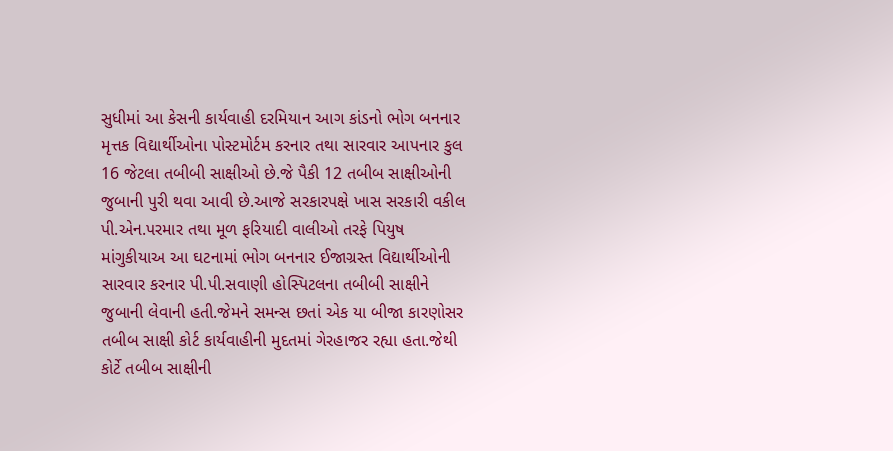સુધીમાં આ કેસની કાર્યવાહી દરમિયાન આગ કાંડનો ભોગ બનનાર મૃત્તક વિદ્યાર્થીઓના પોસ્ટમોર્ટમ કરનાર તથા સારવાર આપનાર કુલ 16 જેટલા તબીબી સાક્ષીઓ છે.જે પૈકી 12 તબીબ સાક્ષીઓની જુબાની પુરી થવા આવી છે.આજે સરકારપક્ષે ખાસ સરકારી વકીલ પી.એન.પરમાર તથા મૂળ ફરિયાદી વાલીઓ તરફે પિયુષ માંગુકીયાઅ આ ઘટનામાં ભોગ બનનાર ઈજાગ્રસ્ત વિદ્યાર્થીઓની સારવાર કરનાર પી.પી.સવાણી હોસ્પિટલના તબીબી સાક્ષીને જુબાની લેવાની હતી.જેમને સમન્સ છતાં એક યા બીજા કારણોસર તબીબ સાક્ષી કોર્ટ કાર્યવાહીની મુદતમાં ગેરહાજર રહ્યા હતા.જેથી કોર્ટે તબીબ સાક્ષીની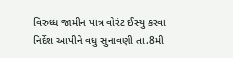વિરુધ્ધ જામીન પાત્ર વોરંટ ઈસ્યુ કરવા નિર્દેશ આપીને વધુ સુનાવણી તા.8મી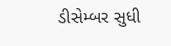ડીસેમ્બર સુધી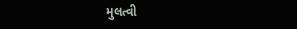મુલત્વી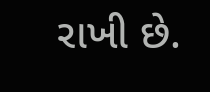રાખી છે.